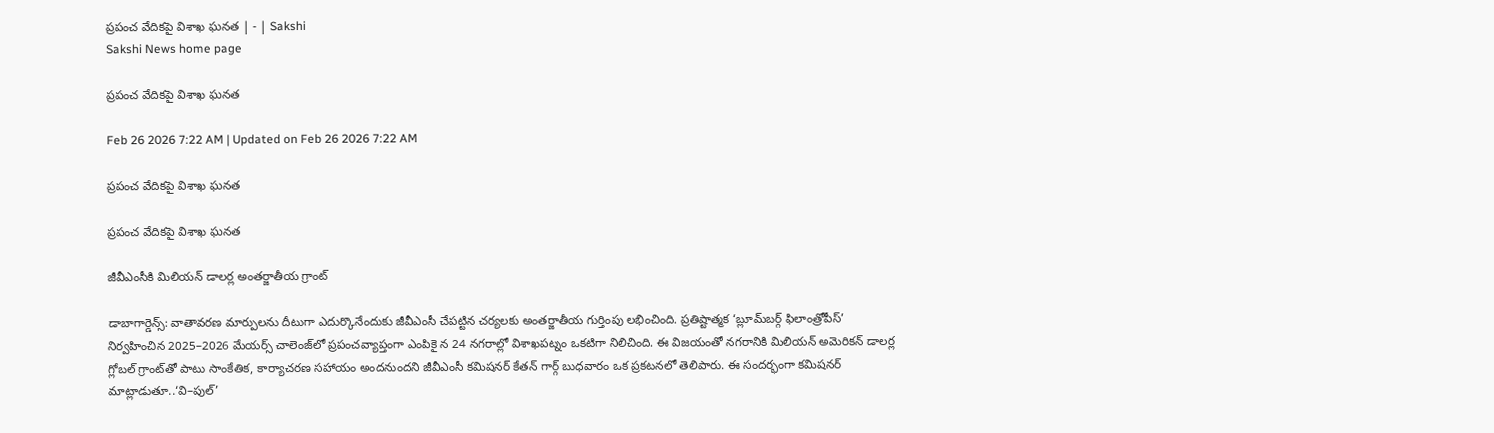ప్రపంచ వేదికపై విశాఖ ఘనత | - | Sakshi
Sakshi News home page

ప్రపంచ వేదికపై విశాఖ ఘనత

Feb 26 2026 7:22 AM | Updated on Feb 26 2026 7:22 AM

ప్రపంచ వేదికపై విశాఖ ఘనత

ప్రపంచ వేదికపై విశాఖ ఘనత

జీవీఎంసీకి మిలియన్‌ డాలర్ల అంతర్జాతీయ గ్రాంట్‌

డాబాగార్డెన్స్‌: వాతావరణ మార్పులను దీటుగా ఎదుర్కొనేందుకు జీవీఎంసీ చేపట్టిన చర్యలకు అంతర్జాతీయ గుర్తింపు లభించింది. ప్రతిష్టాత్మక ‘బ్లూమ్‌బర్గ్‌ ఫిలాంత్రోపీస్‌’ నిర్వహించిన 2025–2026 మేయర్స్‌ చాలెంజ్‌లో ప్రపంచవ్యాప్తంగా ఎంపికై న 24 నగరాల్లో విశాఖపట్నం ఒకటిగా నిలిచింది. ఈ విజయంతో నగరానికి మిలియన్‌ అమెరికన్‌ డాలర్ల గ్లోబల్‌ గ్రాంట్‌తో పాటు సాంకేతిక, కార్యాచరణ సహాయం అందనుందని జీవీఎంసీ కమిషనర్‌ కేతన్‌ గార్గ్‌ బుధవారం ఒక ప్రకటనలో తెలిపారు. ఈ సందర్భంగా కమిషనర్‌ మాట్లాడుతూ..‘వి–పుల్‌’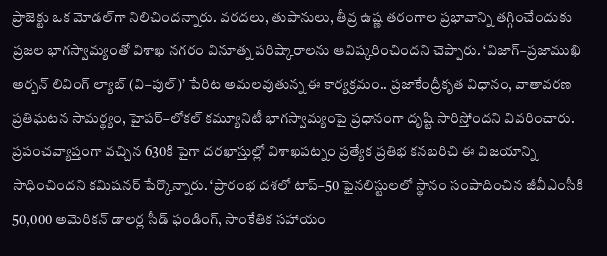ప్రాజెక్టు ఒక మోడల్‌గా నిలిచిందన్నారు. వరదలు, తుపానులు, తీవ్ర ఉష్ణ తరంగాల ప్రభావాన్ని తగ్గించేందుకు ప్రజల భాగస్వామ్యంతో విశాఖ నగరం వినూత్న పరిష్కారాలను ఆవిష్కరించిందని చెప్పారు. ‘విజాగ్‌–ప్రజాముఖి అర్బన్‌ లివింగ్‌ ల్యాబ్‌ (వి–పుల్‌)’ పేరిట అమలవుతున్న ఈ కార్యక్రమం.. ప్రజాకేంద్రీకృత విధానం, వాతావరణ ప్రతిఘటన సామర్థ్యం, హైపర్‌–లోకల్‌ కమ్యూనిటీ భాగస్వామ్యంపై ప్రధానంగా దృష్టి సారిస్తోందని వివరించారు. ప్రపంచవ్యాప్తంగా వచ్చిన 630కి పైగా దరఖాస్తుల్లో విశాఖపట్నం ప్రత్యేక ప్రతిభ కనబరిచి ఈ విజయాన్ని సాధించిందని కమిషనర్‌ పేర్కొన్నారు. ‘ప్రారంభ దశలో టాప్‌–50 ఫైనలిస్టులలో స్థానం సంపాదించిన జీవీఎంసీకి 50,000 అమెరికన్‌ డాలర్ల సీడ్‌ ఫండింగ్‌, సాంకేతిక సహాయం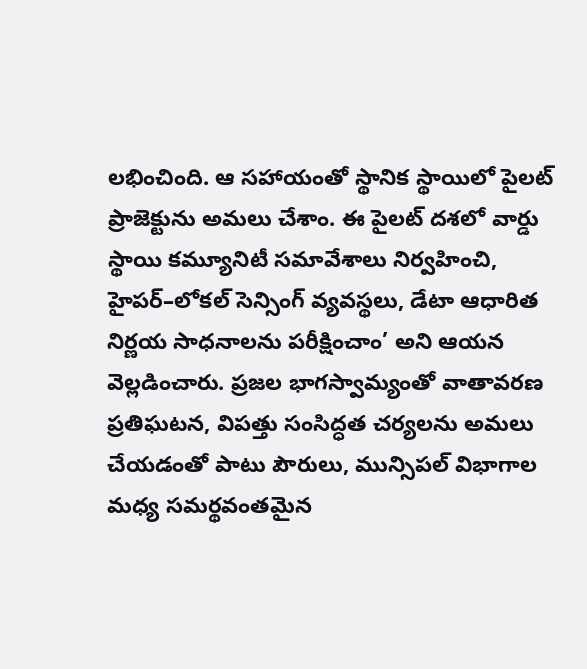లభించింది. ఆ సహాయంతో స్థానిక స్థాయిలో పైలట్‌ ప్రాజెక్టును అమలు చేశాం. ఈ పైలట్‌ దశలో వార్డు స్థాయి కమ్యూనిటీ సమావేశాలు నిర్వహించి, హైపర్‌–లోకల్‌ సెన్సింగ్‌ వ్యవస్థలు, డేటా ఆధారిత నిర్ణయ సాధనాలను పరీక్షించాం’ అని ఆయన వెల్లడించారు. ప్రజల భాగస్వామ్యంతో వాతావరణ ప్రతిఘటన, విపత్తు సంసిద్ధత చర్యలను అమలు చేయడంతో పాటు పౌరులు, మున్సిపల్‌ విభాగాల మధ్య సమర్థవంతమైన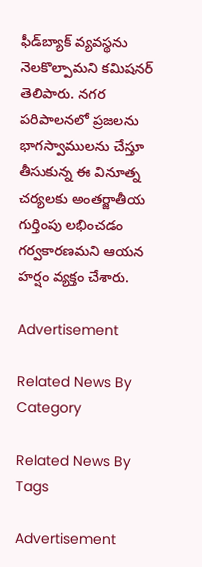ఫీడ్‌బ్యాక్‌ వ్యవస్థను నెలకొల్పామని కమిషనర్‌ తెలిపారు. నగర పరిపాలనలో ప్రజలను భాగస్వాములను చేస్తూ తీసుకున్న ఈ వినూత్న చర్యలకు అంతర్జాతీయ గుర్తింపు లభించడం గర్వకారణమని ఆయన హర్షం వ్యక్తం చేశారు.

Advertisement

Related News By Category

Related News By Tags

Advertisement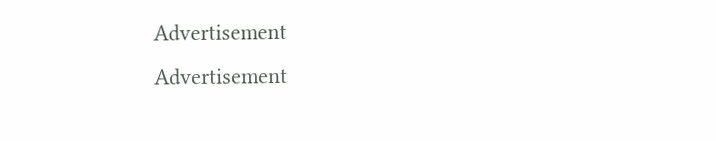Advertisement
Advertisement